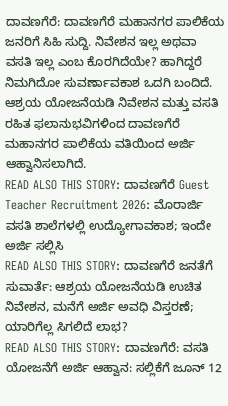ದಾವಣಗೆರೆ: ದಾವಣಗೆರೆ ಮಹಾನಗರ ಪಾಲಿಕೆಯ ಜನರಿಗೆ ಸಿಹಿ ಸುದ್ದಿ. ನಿವೇಶನ ಇಲ್ಲ ಅಥವಾ ವಸತಿ ಇಲ್ಲ ಎಂಬ ಕೊರಗಿದೆಯೇ? ಹಾಗಿದ್ದರೆ ನಿಮಗಿದೋ ಸುವರ್ಣಾವಕಾಶ ಒದಗಿ ಬಂದಿದೆ.
ಆಶ್ರಯ ಯೋಜನೆಯಡಿ ನಿವೇಶನ ಮತ್ತು ವಸತಿ ರಹಿತ ಫಲಾನುಭವಿಗಳಿಂದ ದಾವಣಗೆರೆ ಮಹಾನಗರ ಪಾಲಿಕೆಯ ವತಿಯಿಂದ ಅರ್ಜಿ ಆಹ್ವಾನಿಸಲಾಗಿದೆ.
READ ALSO THIS STORY: ದಾವಣಗೆರೆ Guest Teacher Recruitment 2026: ಮೊರಾರ್ಜಿ ವಸತಿ ಶಾಲೆಗಳಲ್ಲಿ ಉದ್ಯೋಗಾವಕಾಶ; ಇಂದೇ ಅರ್ಜಿ ಸಲ್ಲಿಸಿ
READ ALSO THIS STORY: ದಾವಣಗೆರೆ ಜನತೆಗೆ ಸುವಾರ್ತೆ: ಆಶ್ರಯ ಯೋಜನೆಯಡಿ ಉಚಿತ ನಿವೇಶನ, ಮನೆಗೆ ಅರ್ಜಿ ಅವಧಿ ವಿಸ್ತರಣೆ; ಯಾರಿಗೆಲ್ಲ ಸಿಗಲಿದೆ ಲಾಭ?
READ ALSO THIS STORY: ದಾವಣಗೆರೆ: ವಸತಿ ಯೋಜನೆಗೆ ಅರ್ಜಿ ಆಹ್ವಾನ: ಸಲ್ಲಿಕೆಗೆ ಜೂನ್ 12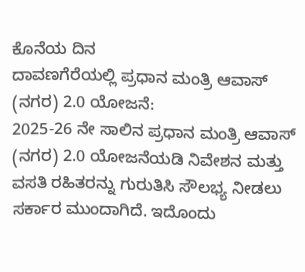ಕೊನೆಯ ದಿನ
ದಾವಣಗೆರೆಯಲ್ಲಿ ಪ್ರಧಾನ ಮಂತ್ರಿ ಆವಾಸ್ (ನಗರ) 2.0 ಯೋಜನೆ:
2025-26 ನೇ ಸಾಲಿನ ಪ್ರಧಾನ ಮಂತ್ರಿ ಆವಾಸ್ (ನಗರ) 2.0 ಯೋಜನೆಯಡಿ ನಿವೇಶನ ಮತ್ತು ವಸತಿ ರಹಿತರನ್ನು ಗುರುತಿಸಿ ಸೌಲಭ್ಯ ನೀಡಲು ಸರ್ಕಾರ ಮುಂದಾಗಿದೆ. ಇದೊಂದು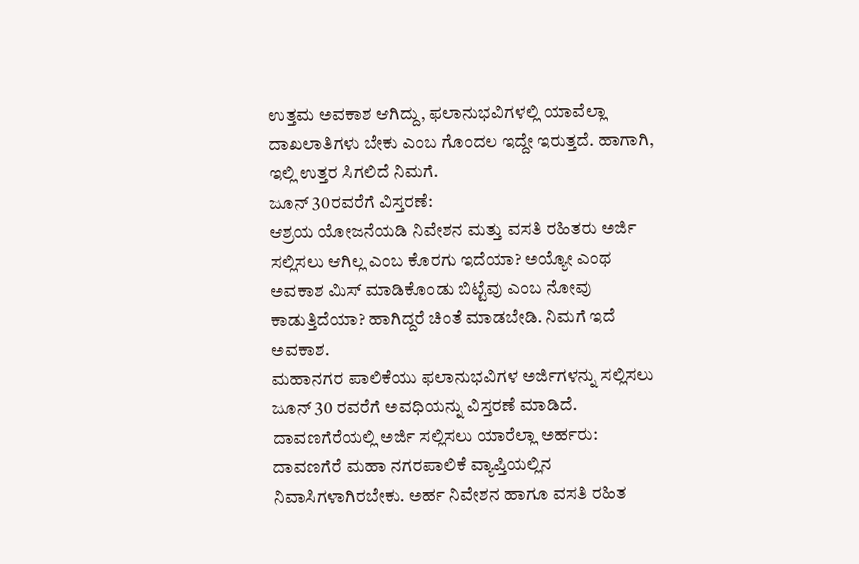ಉತ್ತಮ ಅವಕಾಶ ಆಗಿದ್ದು, ಫಲಾನುಭವಿಗಳಲ್ಲಿ ಯಾವೆಲ್ಲಾ ದಾಖಲಾತಿಗಳು ಬೇಕು ಎಂಬ ಗೊಂದಲ ಇದ್ದೇ ಇರುತ್ತದೆ. ಹಾಗಾಗಿ, ಇಲ್ಲಿ ಉತ್ತರ ಸಿಗಲಿದೆ ನಿಮಗೆ.
ಜೂನ್ 30ರವರೆಗೆ ವಿಸ್ತರಣೆ:
ಆಶ್ರಯ ಯೋಜನೆಯಡಿ ನಿವೇಶನ ಮತ್ತು ವಸತಿ ರಹಿತರು ಅರ್ಜಿ ಸಲ್ಲಿಸಲು ಆಗಿಲ್ಲ ಎಂಬ ಕೊರಗು ಇದೆಯಾ? ಅಯ್ಯೋ ಎಂಥ ಅವಕಾಶ ಮಿಸ್ ಮಾಡಿಕೊಂಡು ಬಿಟ್ಟೆವು ಎಂಬ ನೋವು ಕಾಡುತ್ತಿದೆಯಾ? ಹಾಗಿದ್ದರೆ ಚಿಂತೆ ಮಾಡಬೇಡಿ. ನಿಮಗೆ ಇದೆ ಅವಕಾಶ.
ಮಹಾನಗರ ಪಾಲಿಕೆಯು ಫಲಾನುಭವಿಗಳ ಅರ್ಜಿಗಳನ್ನು ಸಲ್ಲಿಸಲು ಜೂನ್ 30 ರವರೆಗೆ ಅವಧಿಯನ್ನು ವಿಸ್ತರಣೆ ಮಾಡಿದೆ.
ದಾವಣಗೆರೆಯಲ್ಲಿ ಅರ್ಜಿ ಸಲ್ಲಿಸಲು ಯಾರೆಲ್ಲಾ ಅರ್ಹರು:
ದಾವಣಗೆರೆ ಮಹಾ ನಗರಪಾಲಿಕೆ ವ್ಯಾಪ್ತಿಯಲ್ಲಿನ ನಿವಾಸಿಗಳಾಗಿರಬೇಕು. ಅರ್ಹ ನಿವೇಶನ ಹಾಗೂ ವಸತಿ ರಹಿತ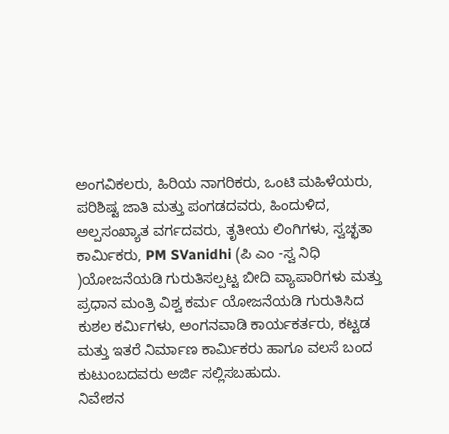ಅಂಗವಿಕಲರು, ಹಿರಿಯ ನಾಗರಿಕರು, ಒಂಟಿ ಮಹಿಳೆಯರು, ಪರಿಶಿಷ್ಟ ಜಾತಿ ಮತ್ತು ಪಂಗಡದವರು, ಹಿಂದುಳಿದ, ಅಲ್ಪಸಂಖ್ಯಾತ ವರ್ಗದವರು, ತೃತೀಯ ಲಿಂಗಿಗಳು, ಸ್ವಚ್ಛತಾ ಕಾರ್ಮಿಕರು, PM SVanidhi (ಪಿ ಎಂ -ಸ್ವ ನಿಧಿ )ಯೋಜನೆಯಡಿ ಗುರುತಿಸಲ್ಪಟ್ಟ ಬೀದಿ ವ್ಯಾಪಾರಿಗಳು ಮತ್ತು ಪ್ರಧಾನ ಮಂತ್ರಿ ವಿಶ್ವ ಕರ್ಮ ಯೋಜನೆಯಡಿ ಗುರುತಿಸಿದ ಕುಶಲ ಕರ್ಮಿಗಳು, ಅಂಗನವಾಡಿ ಕಾರ್ಯಕರ್ತರು, ಕಟ್ಟಡ ಮತ್ತು ಇತರೆ ನಿರ್ಮಾಣ ಕಾರ್ಮಿಕರು ಹಾಗೂ ವಲಸೆ ಬಂದ ಕುಟುಂಬದವರು ಅರ್ಜಿ ಸಲ್ಲಿಸಬಹುದು.
ನಿವೇಶನ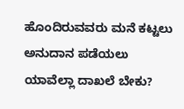ಹೊಂದಿರುವವರು ಮನೆ ಕಟ್ಟಲು ಅನುದಾನ ಪಡೆಯಲು ಯಾವೆಲ್ಲಾ ದಾಖಲೆ ಬೇಕು?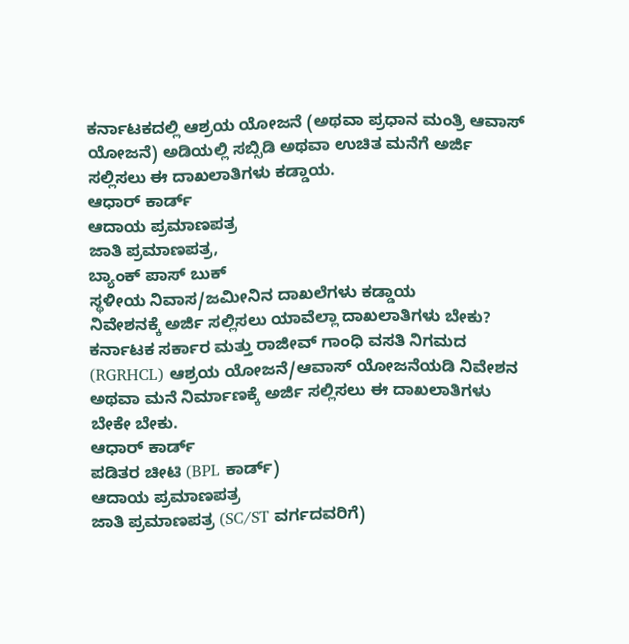ಕರ್ನಾಟಕದಲ್ಲಿ ಆಶ್ರಯ ಯೋಜನೆ (ಅಥವಾ ಪ್ರಧಾನ ಮಂತ್ರಿ ಆವಾಸ್ ಯೋಜನೆ) ಅಡಿಯಲ್ಲಿ ಸಬ್ಸಿಡಿ ಅಥವಾ ಉಚಿತ ಮನೆಗೆ ಅರ್ಜಿ ಸಲ್ಲಿಸಲು ಈ ದಾಖಲಾತಿಗಳು ಕಡ್ಡಾಯ.
ಆಧಾರ್ ಕಾರ್ಡ್
ಆದಾಯ ಪ್ರಮಾಣಪತ್ರ
ಜಾತಿ ಪ್ರಮಾಣಪತ್ರ,
ಬ್ಯಾಂಕ್ ಪಾಸ್ ಬುಕ್
ಸ್ಥಳೀಯ ನಿವಾಸ/ಜಮೀನಿನ ದಾಖಲೆಗಳು ಕಡ್ಡಾಯ
ನಿವೇಶನಕ್ಕೆ ಅರ್ಜಿ ಸಲ್ಲಿಸಲು ಯಾವೆಲ್ಲಾ ದಾಖಲಾತಿಗಳು ಬೇಕು?
ಕರ್ನಾಟಕ ಸರ್ಕಾರ ಮತ್ತು ರಾಜೀವ್ ಗಾಂಧಿ ವಸತಿ ನಿಗಮದ (RGRHCL) ಆಶ್ರಯ ಯೋಜನೆ/ಆವಾಸ್ ಯೋಜನೆಯಡಿ ನಿವೇಶನ ಅಥವಾ ಮನೆ ನಿರ್ಮಾಣಕ್ಕೆ ಅರ್ಜಿ ಸಲ್ಲಿಸಲು ಈ ದಾಖಲಾತಿಗಳು ಬೇಕೇ ಬೇಕು.
ಆಧಾರ್ ಕಾರ್ಡ್
ಪಡಿತರ ಚೀಟಿ (BPL ಕಾರ್ಡ್)
ಆದಾಯ ಪ್ರಮಾಣಪತ್ರ
ಜಾತಿ ಪ್ರಮಾಣಪತ್ರ (SC/ST ವರ್ಗದವರಿಗೆ)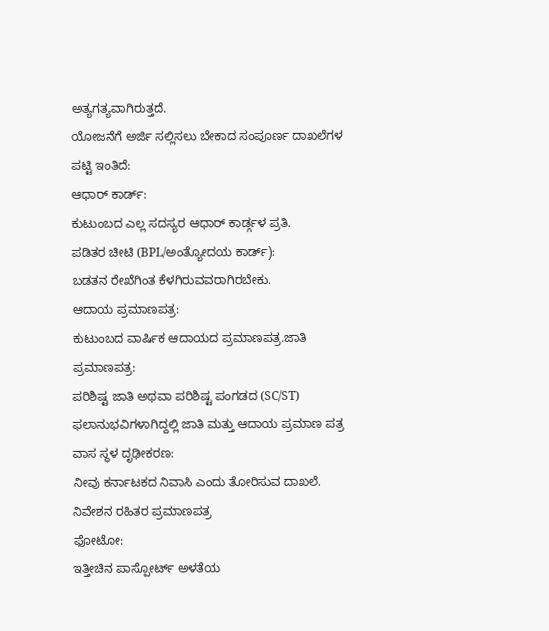ಅತ್ಯಗತ್ಯವಾಗಿರುತ್ತದೆ.
ಯೋಜನೆಗೆ ಅರ್ಜಿ ಸಲ್ಲಿಸಲು ಬೇಕಾದ ಸಂಪೂರ್ಣ ದಾಖಲೆಗಳ ಪಟ್ಟಿ ಇಂತಿದೆ:
ಆಧಾರ್ ಕಾರ್ಡ್:
ಕುಟುಂಬದ ಎಲ್ಲ ಸದಸ್ಯರ ಆಧಾರ್ ಕಾರ್ಡ್ಗಳ ಪ್ರತಿ.
ಪಡಿತರ ಚೀಟಿ (BPL/ಅಂತ್ಯೋದಯ ಕಾರ್ಡ್):
ಬಡತನ ರೇಖೆಗಿಂತ ಕೆಳಗಿರುವವರಾಗಿರಬೇಕು.
ಆದಾಯ ಪ್ರಮಾಣಪತ್ರ:
ಕುಟುಂಬದ ವಾರ್ಷಿಕ ಆದಾಯದ ಪ್ರಮಾಣಪತ್ರ.ಜಾತಿ ಪ್ರಮಾಣಪತ್ರ:
ಪರಿಶಿಷ್ಟ ಜಾತಿ ಅಥವಾ ಪರಿಶಿಷ್ಟ ಪಂಗಡದ (SC/ST) ಫಲಾನುಭವಿಗಳಾಗಿದ್ದಲ್ಲಿ ಜಾತಿ ಮತ್ತು ಆದಾಯ ಪ್ರಮಾಣ ಪತ್ರ
ವಾಸ ಸ್ಥಳ ದೃಢೀಕರಣ:
ನೀವು ಕರ್ನಾಟಕದ ನಿವಾಸಿ ಎಂದು ತೋರಿಸುವ ದಾಖಲೆ. ನಿವೇಶನ ರಹಿತರ ಪ್ರಮಾಣಪತ್ರ
ಫೋಟೋ:
ಇತ್ತೀಚಿನ ಪಾಸ್ಪೋರ್ಟ್ ಅಳತೆಯ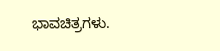ಭಾವಚಿತ್ರಗಳು.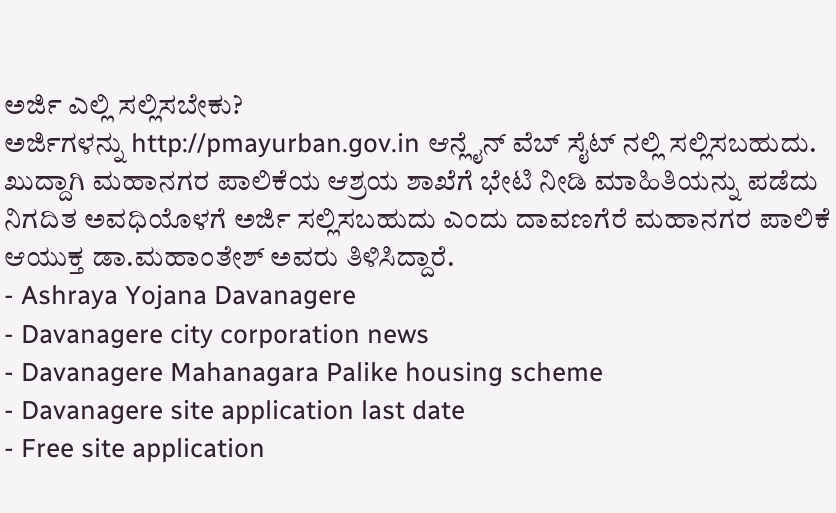ಅರ್ಜಿ ಎಲ್ಲಿ ಸಲ್ಲಿಸಬೇಕು?
ಅರ್ಜಿಗಳನ್ನು http://pmayurban.gov.in ಆನ್ಲೈನ್ ವೆಬ್ ಸೈಟ್ ನಲ್ಲಿ ಸಲ್ಲಿಸಬಹುದು.
ಖುದ್ದಾಗಿ ಮಹಾನಗರ ಪಾಲಿಕೆಯ ಆಶ್ರಯ ಶಾಖೆಗೆ ಭೇಟಿ ನೀಡಿ ಮಾಹಿತಿಯನ್ನು ಪಡೆದು ನಿಗದಿತ ಅವಧಿಯೊಳಗೆ ಅರ್ಜಿ ಸಲ್ಲಿಸಬಹುದು ಎಂದು ದಾವಣಗೆರೆ ಮಹಾನಗರ ಪಾಲಿಕೆ ಆಯುಕ್ತ ಡಾ.ಮಹಾಂತೇಶ್ ಅವರು ತಿಳಿಸಿದ್ದಾರೆ.
- Ashraya Yojana Davanagere
- Davanagere city corporation news
- Davanagere Mahanagara Palike housing scheme
- Davanagere site application last date
- Free site application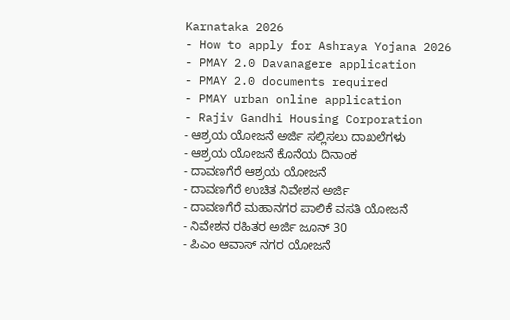Karnataka 2026
- How to apply for Ashraya Yojana 2026
- PMAY 2.0 Davanagere application
- PMAY 2.0 documents required
- PMAY urban online application
- Rajiv Gandhi Housing Corporation
- ಆಶ್ರಯ ಯೋಜನೆ ಅರ್ಜಿ ಸಲ್ಲಿಸಲು ದಾಖಲೆಗಳು
- ಆಶ್ರಯ ಯೋಜನೆ ಕೊನೆಯ ದಿನಾಂಕ
- ದಾವಣಗೆರೆ ಆಶ್ರಯ ಯೋಜನೆ
- ದಾವಣಗೆರೆ ಉಚಿತ ನಿವೇಶನ ಅರ್ಜಿ
- ದಾವಣಗೆರೆ ಮಹಾನಗರ ಪಾಲಿಕೆ ವಸತಿ ಯೋಜನೆ
- ನಿವೇಶನ ರಹಿತರ ಅರ್ಜಿ ಜೂನ್ 30
- ಪಿಎಂ ಆವಾಸ್ ನಗರ ಯೋಜನೆ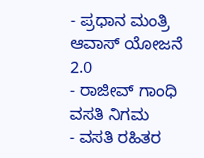- ಪ್ರಧಾನ ಮಂತ್ರಿ ಆವಾಸ್ ಯೋಜನೆ 2.0
- ರಾಜೀವ್ ಗಾಂಧಿ ವಸತಿ ನಿಗಮ
- ವಸತಿ ರಹಿತರ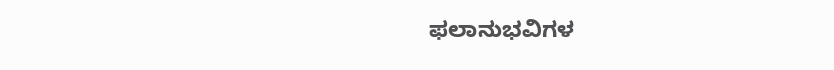ಫಲಾನುಭವಿಗಳ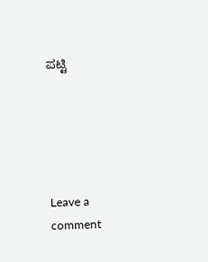ಪಟ್ಟಿ





Leave a comment